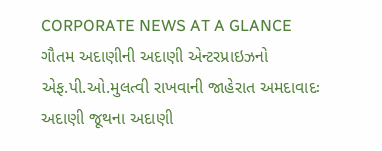CORPORATE NEWS AT A GLANCE
ગૌતમ અદાણીની અદાણી એન્ટરપ્રાઇઝનો એફ.પી.ઓ.મુલત્વી રાખવાની જાહેરાત અમદાવાદઃ અદાણી જૂથના અદાણી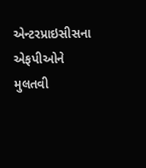એન્ટરપ્રાઇસીસના એફપીઓને મુલતવી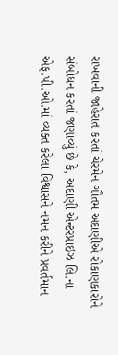રાખવાની જાહેરાત કરતાં ચેરમેન ગૌતમ અદાણીએ રોકાણકારોને સંબોધન કરતાં જણાવ્યું છે કે, અદાણી એન્ટરપ્રાઇઝ લિ.ના એફ.પી.ઓ.માં વ્યક્ત કરેલા વિશ્વાસને નમન કરીને પ્રવર્તમાન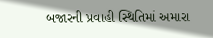બજારની પ્રવાહી સ્થિતિમાં અમારા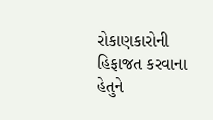રોકાણકારોની હિફાજત કરવાના હેતુને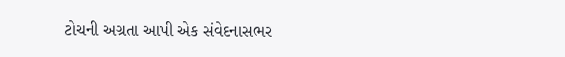ટોચની અગ્રતા આપી એક સંવેદનાસભર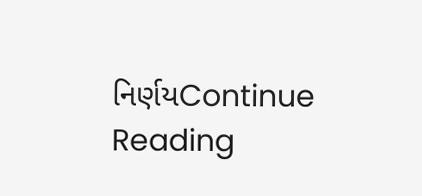નિર્ણયContinue Reading